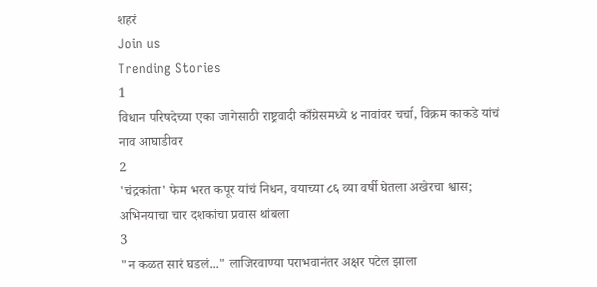शहरं
Join us
Trending Stories
1
विधान परिषदेच्या एका जागेसाठी राष्ट्रवादी काँग्रेसमध्ये ४ नावांवर चर्चा, विक्रम काकडे यांचं नाव आघाडीवर
2
'चंद्रकांता' फेम भरत कपूर यांचं निधन, वयाच्या ८६ व्या वर्षी घेतला अखेरचा श्वास; अभिनयाचा चार दशकांचा प्रवास थांबला
3
"न कळत सारं घडलं..." लाजिरवाण्या पराभवानंतर अक्षर पटेल झाला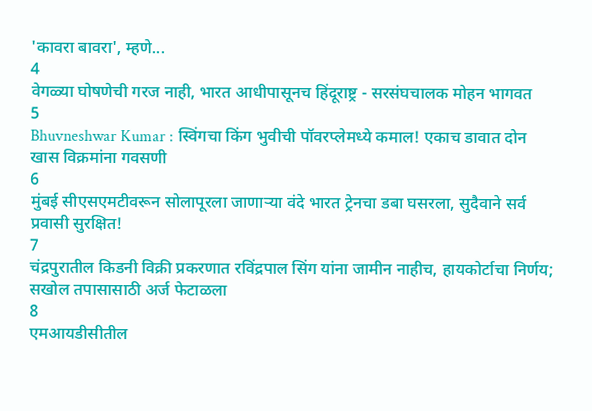'कावरा बावरा', म्हणे...
4
वेगळ्या घोषणेची गरज नाही, भारत आधीपासूनच हिंदूराष्ट्र - सरसंघचालक मोहन भागवत
5
Bhuvneshwar Kumar : स्विंगचा किंग भुवीची पॉवरप्लेमध्ये कमाल! एकाच डावात दोन खास विक्रमांना गवसणी
6
मुंबई सीएसएमटीवरून सोलापूरला जाणाऱ्या वंदे भारत ट्रेनचा डबा घसरला, सुदैवाने सर्व प्रवासी सुरक्षित!
7
चंद्रपुरातील किडनी विक्री प्रकरणात रविंद्रपाल सिंग यांना जामीन नाहीच, हायकोर्टाचा निर्णय; सखोल तपासासाठी अर्ज फेटाळला
8
एमआयडीसीतील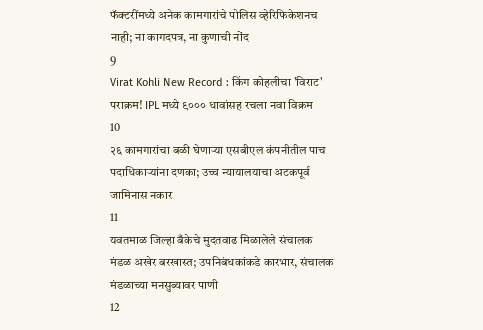फॅक्टरींमध्ये अनेक कामगारांचे पोलिस व्हेरिफिकेशनच नाही; ना कागदपत्र, ना कुणाची नोंद
9
Virat Kohli New Record : किंग कोहलीचा 'विराट' पराक्रम! IPL मध्ये ९००० धावांसह रचला नवा विक्रम
10
२६ कामगारांचा बळी घेणाऱ्या एसबीएल कंपनीतील पाच पदाधिकाऱ्यांना दणका; उच्च न्यायालयाचा अटकपूर्व जामिनास नकार
11
यवतमाळ जिल्हा बँकेचे मुदतवाढ मिळालेले संचालक मंडळ अखेर बरखास्त; उपनिबंधकांकडे कारभार, संचालक मंडळाच्या मनसुब्यावर पाणी
12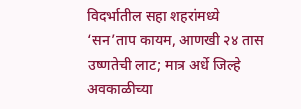विदर्भातील सहा शहरांमध्ये ‘सन’ताप कायम, आणखी २४ तास उष्णतेची लाट; मात्र अर्धे जिल्हे अवकाळीच्या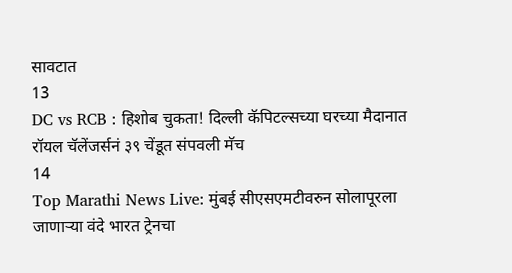सावटात
13
DC vs RCB : हिशोब चुकता! दिल्ली कॅपिटल्सच्या घरच्या मैदानात रॉयल चॅलेंजर्सनं ३९ चेंडूत संपवली मॅच
14
Top Marathi News Live: मुंबई सीएसएमटीवरुन सोलापूरला जाणाऱ्या वंदे भारत ट्रेनचा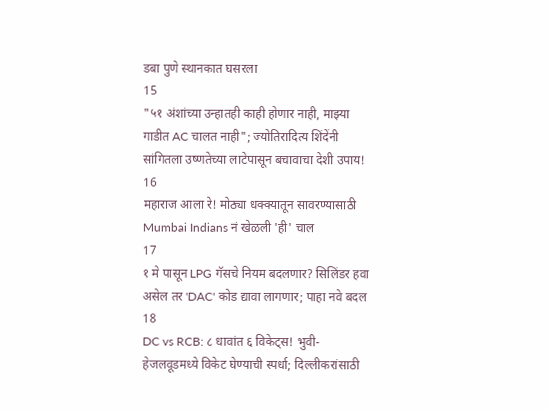डबा पुणे स्थानकात घसरला
15
"५१ अंशांच्या उन्हातही काही होणार नाही, माझ्या गाडीत AC चालत नाही"; ज्योतिरादित्य शिंदेंनी सांगितला उष्णतेच्या लाटेपासून बचावाचा देशी उपाय!
16
महाराज आला रे! मोठ्या धक्क्यातून सावरण्यासाठी Mumbai Indians नं खेळली 'ही' चाल
17
१ मे पासून LPG गॅसचे नियम बदलणार? सिलिंडर हवा असेल तर 'DAC' कोड द्यावा लागणार; पाहा नवे बदल
18
DC vs RCB: ८ धावांत ६ विकेट्स! भुवी-हेजलवूडमध्ये विकेट घेण्याची स्पर्धा; दिल्लीकरांसाठी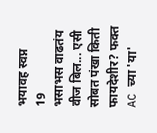भयावह स्वप्न
19
भसाभस वाढतंय वीज बिल... एसी सोबत पंखा किती फायदेशीर? फक्त AC च्या 'या'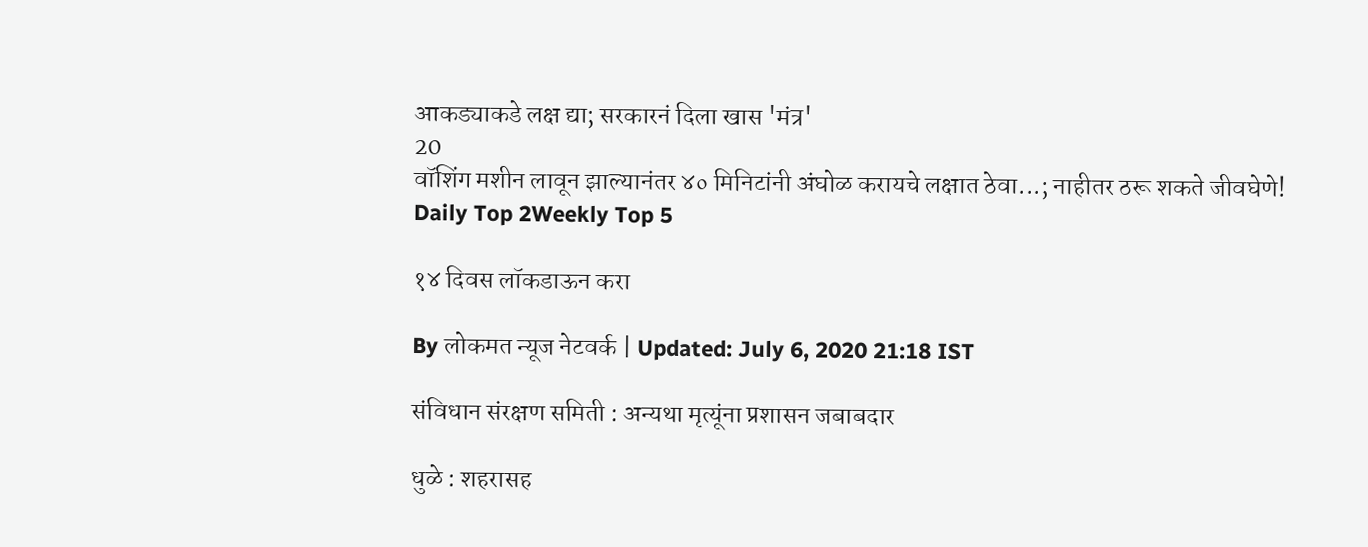आकड्याकडे लक्ष द्या; सरकारनं दिला खास 'मंत्र'
20
वॉशिंग मशीन लावून झाल्यानंतर ४० मिनिटांनी अंघोळ करायचे लक्षात ठेवा...; नाहीतर ठरू शकते जीवघेणे!
Daily Top 2Weekly Top 5

१४ दिवस लॉकडाऊन करा

By लोकमत न्यूज नेटवर्क | Updated: July 6, 2020 21:18 IST

संविधान संरक्षण समिती : अन्यथा मृत्यूंना प्रशासन जबाबदार

धुळे : शहरासह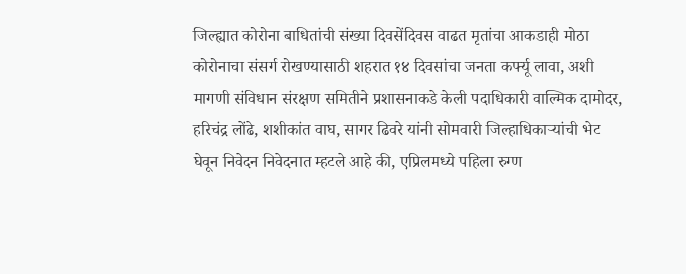जिल्ह्यात कोरोना बाधितांची संख्या दिवसेंदिवस वाढत मृतांचा आकडाही मोठा कोरोनाचा संसर्ग रोखण्यासाठी शहरात १४ दिवसांचा जनता कर्फ्यू लावा, अशी मागणी संविधान संरक्षण समितीने प्रशासनाकडे केली पदाधिकारी वाल्मिक दामोदर, हरिचंद्र लोंढे, शशीकांत वाघ, सागर ढिवरे यांनी सोमवारी जिल्हाधिकाऱ्यांची भेट घेवून निवेदन निवेदनात म्हटले आहे की, एप्रिलमध्ये पहिला रुग्ण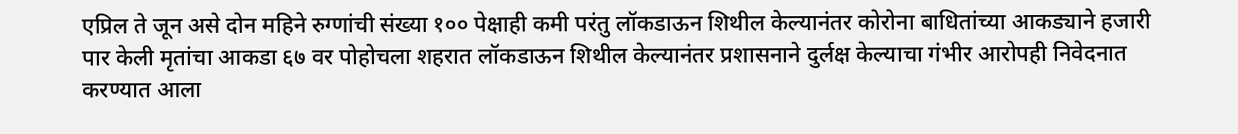एप्रिल ते जून असे दोन महिने रुग्णांची संख्या १०० पेक्षाही कमी परंतु लॉकडाऊन शिथील केल्यानंतर कोरोना बाधितांच्या आकड्याने हजारी पार केली मृतांचा आकडा ६७ वर पोहोचला शहरात लॉकडाऊन शिथील केल्यानंतर प्रशासनाने दुर्लक्ष केल्याचा गंभीर आरोपही निवेदनात करण्यात आला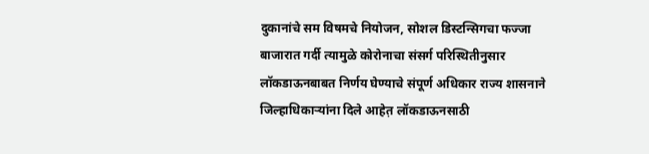दुकानांचे सम विषमचे नियोजन, सोशल डिस्टन्सिगचा फज्जा बाजारात गर्दी त्यामुळे कोरोनाचा संसर्ग परिस्थितीनुसार लॉकडाऊनबाबत निर्णय घेण्याचे संपूर्ण अधिकार राज्य शासनाने जिल्हाधिकाऱ्यांना दिले आहेत़ लॉकडाऊनसाठी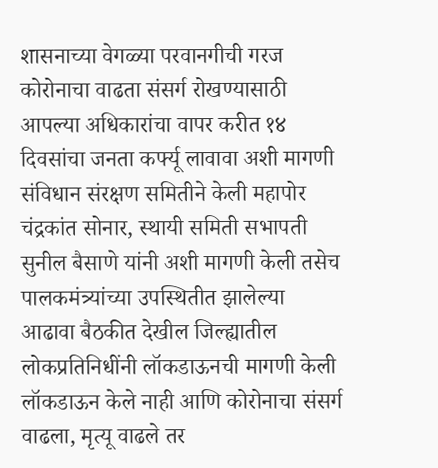शासनाच्या वेगळ्या परवानगीची गरज कोरोनाचा वाढता संसर्ग रोखण्यासाठी आपल्या अधिकारांचा वापर करीत १४ दिवसांचा जनता कर्फ्यू लावावा अशी मागणी संविधान संरक्षण समितीने केली महापोर चंद्रकांत सोनार, स्थायी समिती सभापती सुनील बैसाणे यांनी अशी मागणी केली तसेच पालकमंत्र्यांच्या उपस्थितीत झालेल्या आढावा बैठकीत देखील जिल्ह्यातील लोकप्रतिनिधींनी लॉकडाऊनची मागणी केली लॉकडाऊन केले नाही आणि कोरोनाचा संसर्ग वाढला, मृत्यू वाढले तर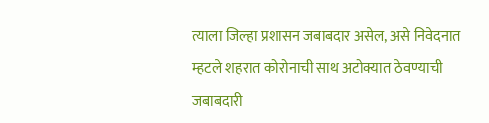त्याला जिल्हा प्रशासन जबाबदार असेल, असे निवेदनात म्हटले शहरात कोरोनाची साथ अटोक्यात ठेवण्याची जबाबदारी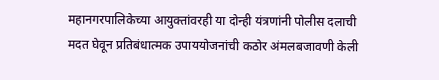महानगरपालिकेच्या आयुक्तांवरही या दोन्ही यंत्रणांनी पोलीस दलाची मदत घेवून प्रतिबंधात्मक उपाययोजनांची कठोर अंमलबजावणी केली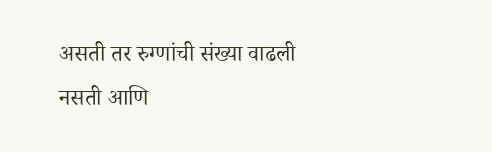असती तर रुग्णांची संख्या वाढली नसती आणि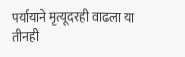पर्यायाने मृत्यूदरही वाढला या तीनही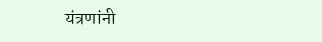यंत्रणांनी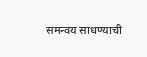समन्वय साधण्याची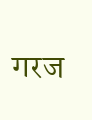गरज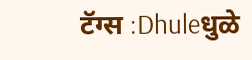टॅग्स :Dhuleधुळे